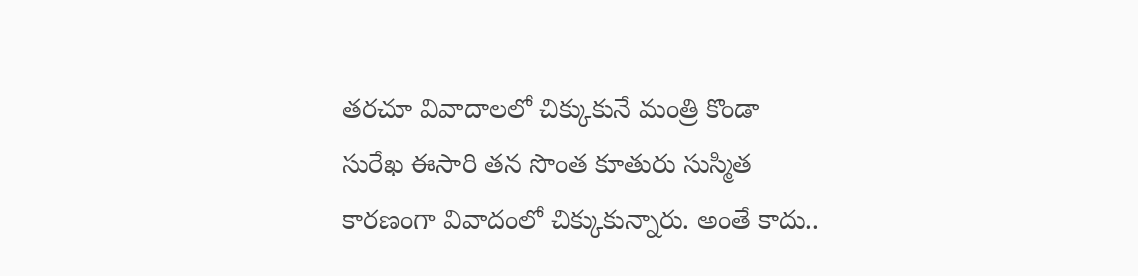తరచూ వివాదాలలో చిక్కుకునే మంత్రి కొండా సురేఖ ఈసారి తన సొంత కూతురు సుస్మిత కారణంగా వివాదంలో చిక్కుకున్నారు. అంతే కాదు..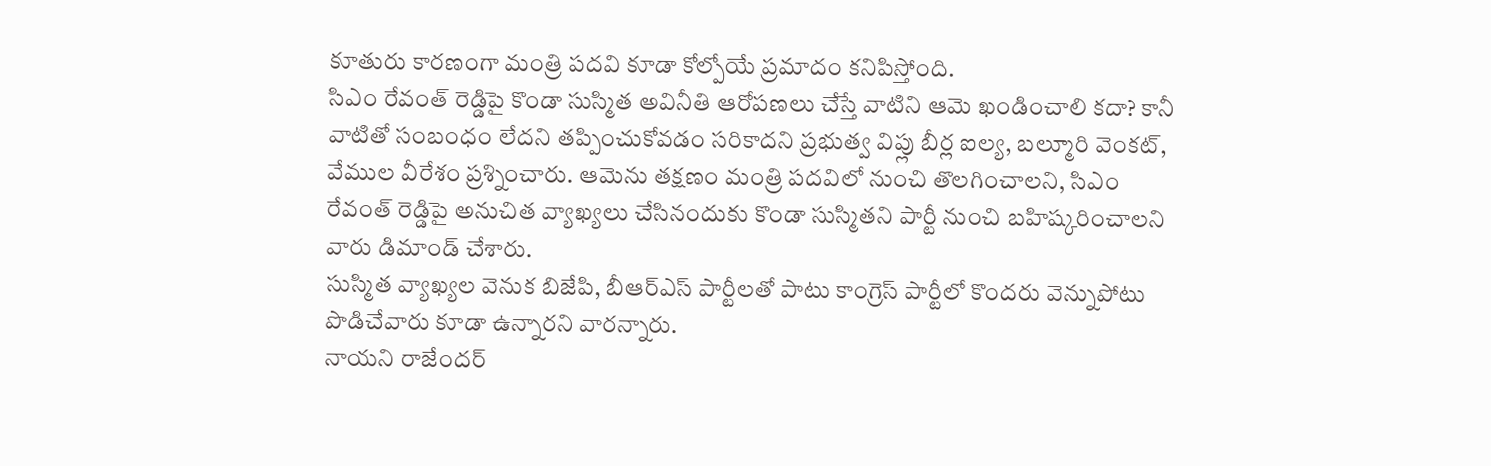కూతురు కారణంగా మంత్రి పదవి కూడా కోల్పోయే ప్రమాదం కనిపిస్తోంది.
సిఎం రేవంత్ రెడ్డిపై కొండా సుస్మిత అవినీతి ఆరోపణలు చేస్తే వాటిని ఆమె ఖండించాలి కదా? కానీ వాటితో సంబంధం లేదని తప్పించుకోవడం సరికాదని ప్రభుత్వ విప్లు బీర్ల ఐల్య, బల్మూరి వెంకట్, వేముల వీరేశం ప్రశ్నించారు. ఆమెను తక్షణం మంత్రి పదవిలో నుంచి తొలగించాలని, సిఎం రేవంత్ రెడ్డిపై అనుచిత వ్యాఖ్యలు చేసినందుకు కొండా సుస్మితని పార్టీ నుంచి బహిష్కరించాలని వారు డిమాండ్ చేశారు.
సుస్మిత వ్యాఖ్యల వెనుక బిజేపి, బీఆర్ఎస్ పార్టీలతో పాటు కాంగ్రెస్ పార్టీలో కొందరు వెన్నుపోటు పొడిచేవారు కూడా ఉన్నారని వారన్నారు.
నాయని రాజేందర్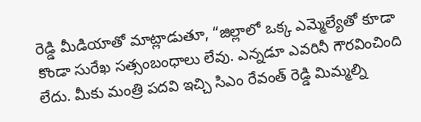రెడ్డి మీడియాతో మాట్లాడుతూ, “జిల్లాలో ఒక్క ఎమ్మెల్యేతో కూడా కొండా సురేఖ సత్సంబంధాలు లేవు. ఎన్నడూ ఎవరినీ గౌరవించింది లేదు. మీకు మంత్రి పదవి ఇచ్చి సిఎం రేవంత్ రెడ్డి మిమ్మల్ని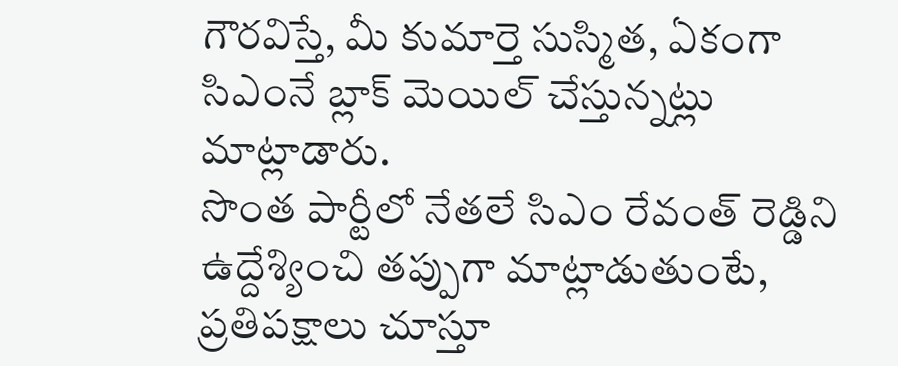గౌరవిస్తే, మీ కుమార్తె సుస్మిత, ఏకంగా సిఎంనే బ్లాక్ మెయిల్ చేస్తున్నట్లు మాట్లాడారు.
సొంత పార్టీలో నేతలే సిఎం రేవంత్ రెడ్డిని ఉద్దేశ్యించి తప్పుగా మాట్లాడుతుంటే, ప్రతిపక్షాలు చూస్తూ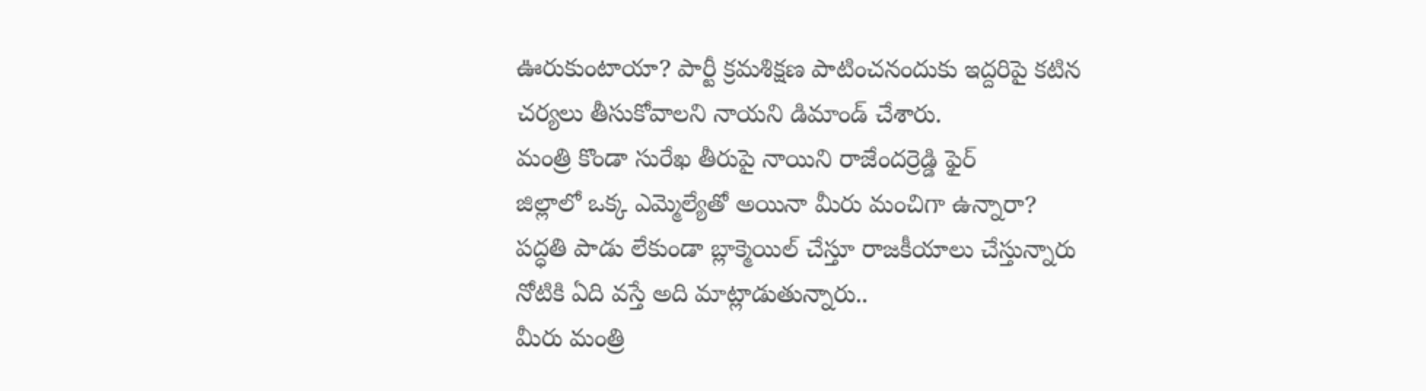ఊరుకుంటాయా? పార్టీ క్రమశిక్షణ పాటించనందుకు ఇద్దరిపై కటిన చర్యలు తీసుకోవాలని నాయని డిమాండ్ చేశారు.
మంత్రి కొండా సురేఖ తీరుపై నాయిని రాజేందర్రెడ్డి ఫైర్
జిల్లాలో ఒక్క ఎమ్మెల్యేతో అయినా మీరు మంచిగా ఉన్నారా?
పద్ధతి పాడు లేకుండా బ్లాక్మెయిల్ చేస్తూ రాజకీయాలు చేస్తున్నారు
నోటికి ఏది వస్తే అది మాట్లాడుతున్నారు..
మీరు మంత్రి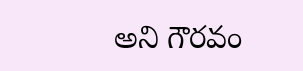అని గౌరవం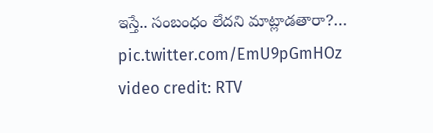ఇస్తే.. సంబంధం లేదని మాట్లాడతారా?… pic.twitter.com/EmU9pGmHOz
video credit: RTV